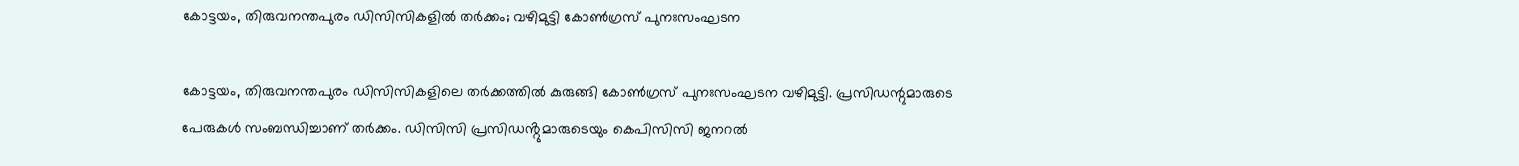കോട്ടയം, തിരുവനന്തപുരം ഡിസിസികളിൽ തർക്കം; വഴിമുട്ടി കോൺഗ്രസ് പുനഃസംഘടന

കോട്ടയം, തിരുവനന്തപുരം ഡിസിസികളിലെ തർക്കത്തിൽ കുരുങ്ങി കോൺഗ്രസ് പുനഃസംഘടന വഴിമുട്ടി. പ്രസിഡന്റുമാരുടെ പേരുകൾ സംബന്ധിച്ചാണ്‌ തർക്കം. ഡിസിസി പ്രസിഡൻ്റുമാരുടെയും കെപിസിസി ജനറൽ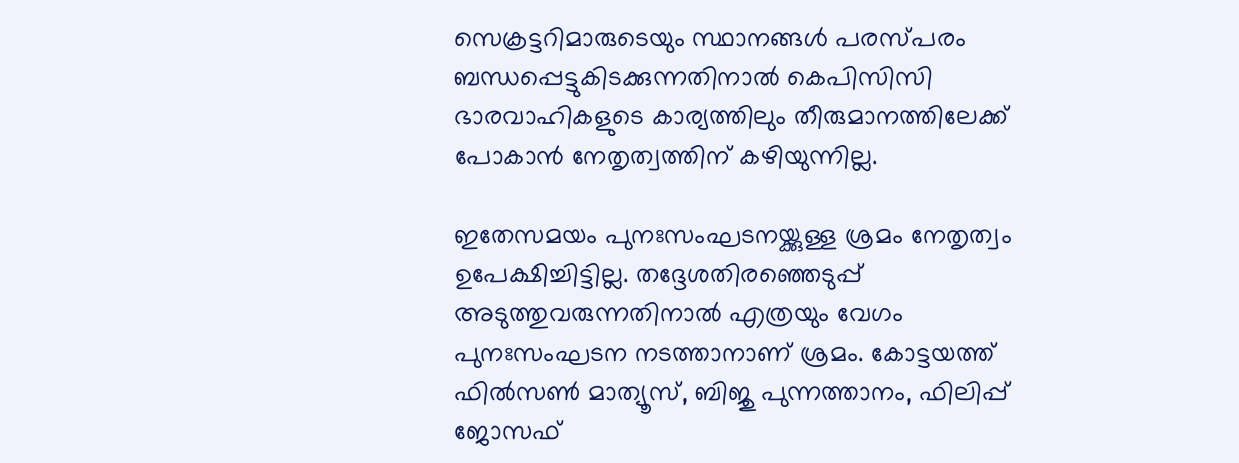സെക്രട്ടറിമാരുടെയും സ്ഥാനങ്ങൾ പരസ്പരം ബന്ധപ്പെട്ടുകിടക്കുന്നതിനാൽ കെപിസിസി ഭാരവാഹികളുടെ കാര്യത്തിലും തീരുമാനത്തിലേക്ക് പോകാൻ നേതൃത്വത്തിന് കഴിയുന്നില്ല.

ഇതേസമയം പുനഃസംഘടനയ്ക്കുള്ള ശ്രമം നേതൃത്വം ഉപേക്ഷിച്ചിട്ടില്ല. തദ്ദേശതിരഞ്ഞെടുപ്പ് അടുത്തുവരുന്നതിനാൽ എത്രയും വേഗം പുനഃസംഘടന നടത്താനാണ് ശ്രമം. കോട്ടയത്ത് ഫിൽസൺ മാത്യൂസ്, ബിജു പുന്നത്താനം, ഫിലിപ്പ് ജോസഫ്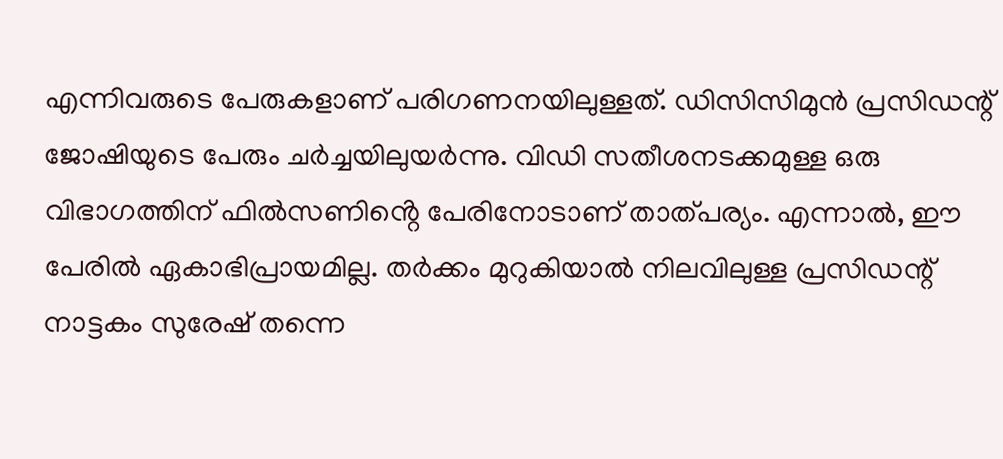എന്നിവരുടെ പേരുകളാണ് പരിഗണനയിലുള്ളത്. ഡിസിസിമുൻ പ്രസിഡന്റ് ജോഷിയുടെ പേരും ചർച്ചയിലുയർന്നു. വിഡി സതീശനടക്കമുള്ള ഒരു വിഭാഗത്തിന് ഫിൽസണിൻ്റെ പേരിനോടാണ് താത്പര്യം. എന്നാൽ, ഈ പേരിൽ ഏകാഭിപ്രായമില്ല. തർക്കം മുറുകിയാൽ നിലവിലുള്ള പ്രസിഡന്റ് നാട്ടകം സുരേഷ് തന്നെ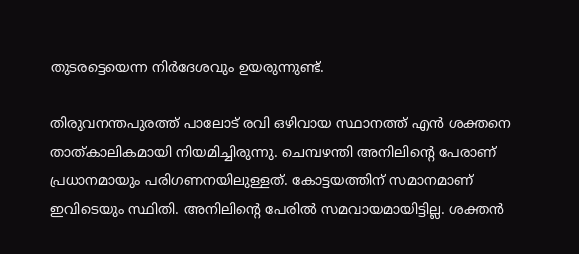തുടരട്ടെയെന്ന നിർദേശവും ഉയരുന്നുണ്ട്.

തിരുവനന്തപുരത്ത് പാലോട് രവി ഒഴിവായ സ്ഥാനത്ത് എൻ ശക്തനെ താത്കാലികമായി നിയമിച്ചിരുന്നു. ചെമ്പഴന്തി അനിലിന്റെ പേരാണ് പ്രധാനമായും പരിഗണനയിലുള്ളത്. കോട്ടയത്തിന് സമാനമാണ് ഇവിടെയും സ്ഥിതി. അനിലിൻ്റെ പേരിൽ സമവായമായിട്ടില്ല. ശക്തൻ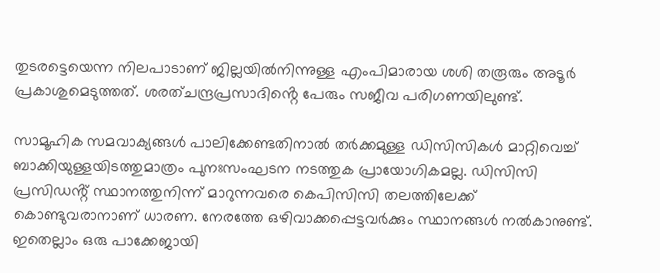തുടരട്ടെയെന്ന നിലപാടാണ് ജില്ലയിൽനിന്നുള്ള എംപിമാരായ ശശി തരൂരും അടൂർ പ്രകാശുമെടുത്തത്. ശരത്ചന്ദ്രപ്രസാദിൻ്റെ പേരും സജീവ പരിഗണയിലുണ്ട്.

സാമൂഹിക സമവാക്യങ്ങൾ പാലിക്കേണ്ടതിനാൽ തർക്കമുള്ള ഡിസിസികൾ മാറ്റിവെച്ച് ബാക്കിയുള്ളയിടത്തുമാത്രം പുനഃസംഘടന നടത്തുക പ്രായോഗികമല്ല. ഡിസിസി പ്രസിഡൻ്റ് സ്ഥാനത്തുനിന്ന് മാറുന്നവരെ കെപിസിസി തലത്തിലേക്ക് കൊണ്ടുവരാനാണ് ധാരണ. നേരത്തേ ഒഴിവാക്കപ്പെട്ടവർക്കും സ്ഥാനങ്ങൾ നൽകാനുണ്ട്. ഇതെല്ലാം ഒരു പാക്കേജായി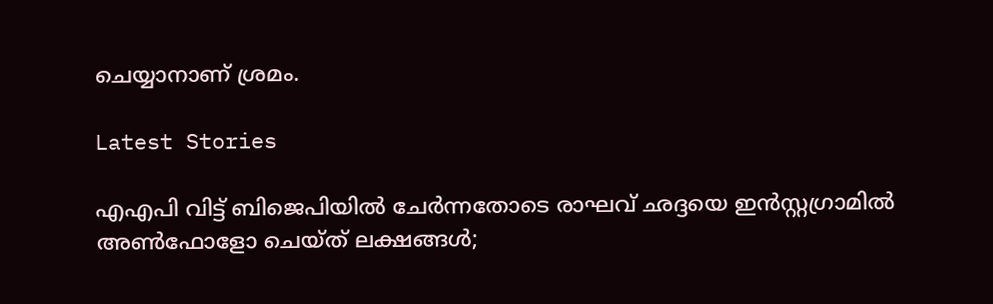ചെയ്യാനാണ് ശ്രമം.

Latest Stories

എഎപി വിട്ട് ബിജെപിയിൽ ചേർന്നതോടെ രാഘവ് ഛദ്ദയെ ഇൻസ്റ്റഗ്രാമിൽ അൺഫോളോ ചെയ്ത് ലക്ഷങ്ങൾ;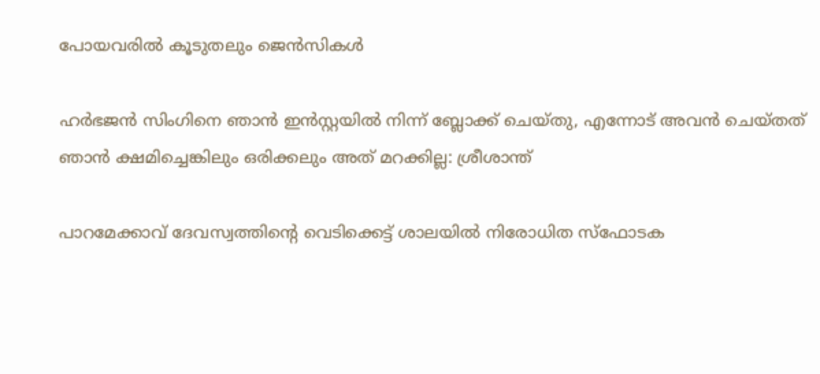പോയവരിൽ കൂടുതലും ജെന്‍സികൾ

ഹർഭജൻ സിംഗിനെ ഞാൻ ഇൻസ്റ്റയിൽ നിന്ന് ബ്ലോക്ക് ചെയ്തു, എന്നോട് അവൻ ചെയ്തത് ഞാൻ ക്ഷമിച്ചെങ്കിലും ഒരിക്കലും അത് മറക്കില്ല: ശ്രീശാന്ത്

പാറമേക്കാവ് ദേവസ്വത്തിന്റെ വെടിക്കെട്ട് ശാലയിൽ നിരോധിത സ്ഫോടക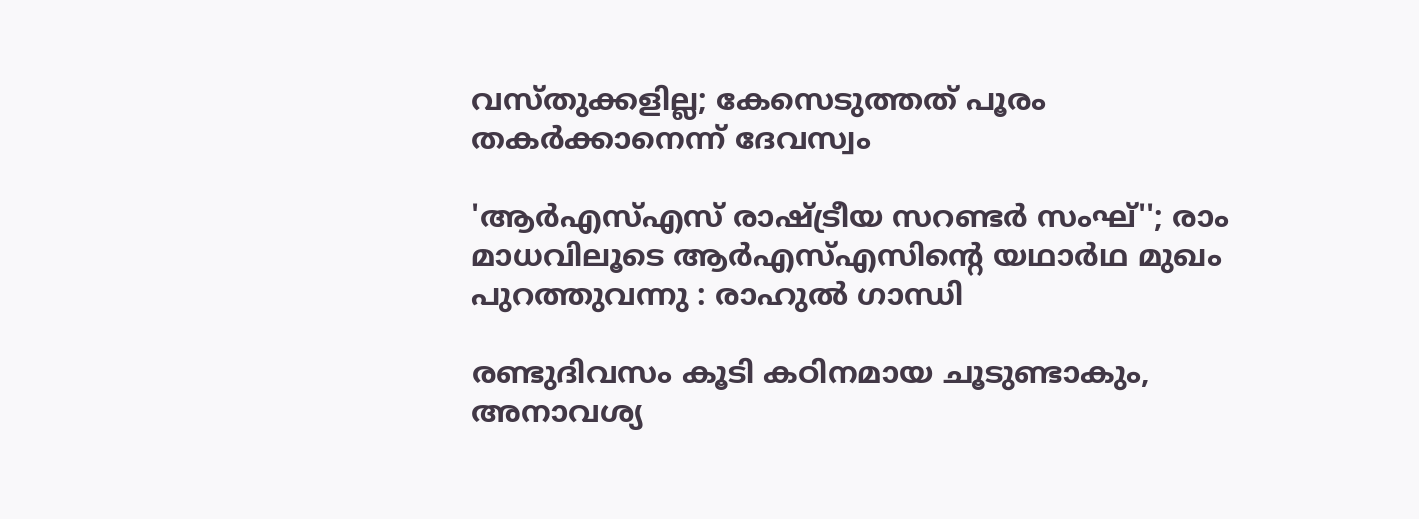വസ്തുക്കളില്ല; കേസെടുത്തത് പൂരം തകർക്കാനെന്ന് ദേവസ്വം

'ആർഎസ്എസ് രാഷ്ട്രീയ സറണ്ടർ സംഘ്''; രാം മാധവിലൂടെ ആർഎസ്എസിന്റെ യഥാർഥ മുഖം പുറത്തുവന്നു : രാഹുൽ ഗാന്ധി

രണ്ടുദിവസം കൂടി കഠിനമായ ചൂടുണ്ടാകും, അനാവശ്യ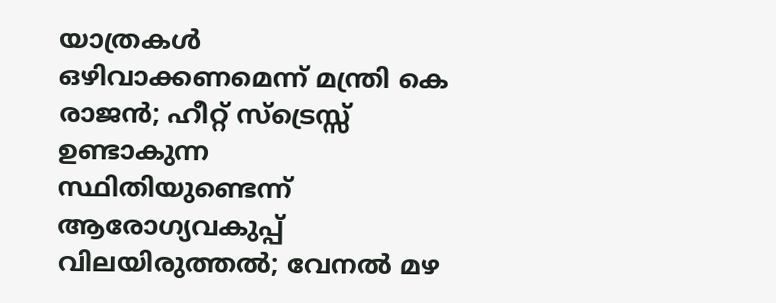യാത്രകള്‍ ഒഴിവാക്കണമെന്ന് മന്ത്രി കെ രാജന്‍; ഹീറ്റ് സ്‌ട്രെസ്സ് ഉണ്ടാകുന്ന സ്ഥിതിയുണ്ടെന്ന് ആരോഗ്യവകുപ്പ് വിലയിരുത്തല്‍; വേനല്‍ മഴ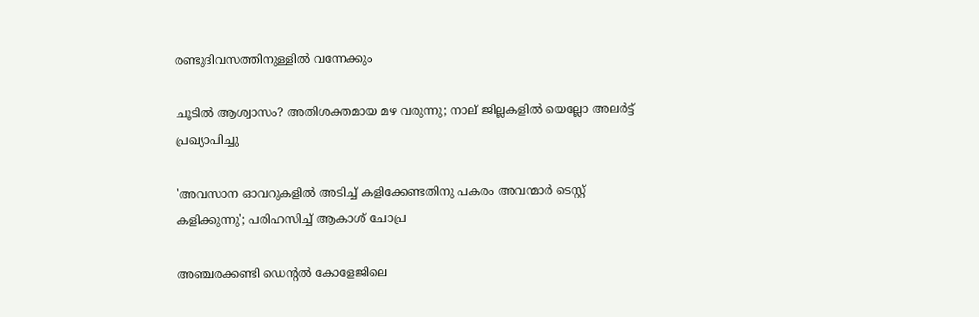രണ്ടുദിവസത്തിനുള്ളില്‍ വന്നേക്കും

ചൂടിൽ ആശ്വാസം? അതിശക്തമായ മഴ വരുന്നു; നാല് ജില്ലകളിൽ യെല്ലോ അലർട്ട് പ്രഖ്യാപിച്ചു

'അവസാന ഓവറുകളിൽ അടിച്ച് കളിക്കേണ്ടതിനു പകരം അവന്മാർ ടെസ്റ്റ് കളിക്കുന്നു'; പരിഹസിച്ച് ആകാശ് ചോപ്ര

അഞ്ചരക്കണ്ടി ഡെന്റല്‍ കോളേജിലെ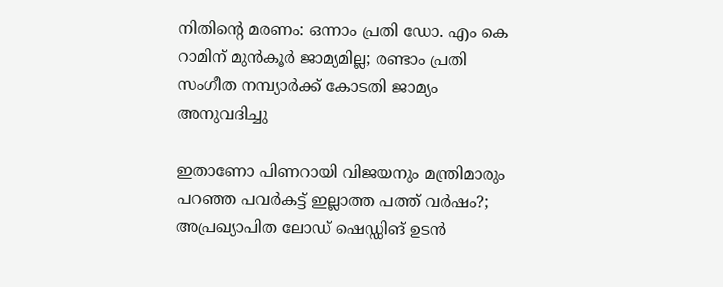നിതിന്റെ മരണം: ഒന്നാം പ്രതി ഡോ. എം കെ റാമിന് മുന്‍കൂര്‍ ജാമ്യമില്ല; രണ്ടാം പ്രതി സംഗീത നമ്പ്യാര്‍ക്ക് കോടതി ജാമ്യം അനുവദിച്ചു

ഇതാണോ പിണറായി വിജയനും മന്ത്രിമാരും പറഞ്ഞ പവർകട്ട് ഇല്ലാത്ത പത്ത് വർഷം?; അപ്രഖ്യാപിത ലോഡ് ഷെഡ്ഡിങ് ഉടൻ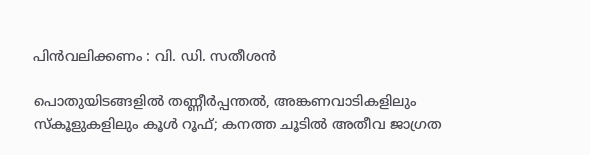പിൻവലിക്കണം : വി. ഡി. സതീശൻ

പൊതുയിടങ്ങളിൽ തണ്ണീർപ്പന്തൽ, അങ്കണവാടികളിലും സ്കൂളുകളിലും കൂൾ റൂഫ്; കനത്ത ചൂടിൽ അതീവ ജാഗ്രത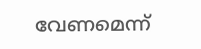വേണമെന്ന്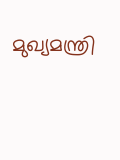മുഖ്യമന്ത്രി